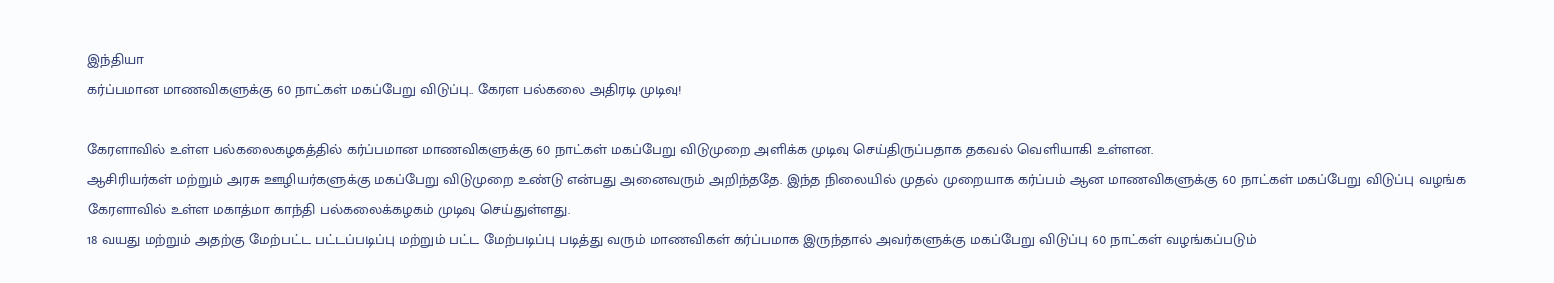இந்தியா
கர்ப்பமான மாணவிகளுக்கு 60 நாட்கள் மகப்பேறு விடுப்பு.. கேரள பல்கலை அதிரடி முடிவு!

கேரளாவில் உள்ள பல்கலைகழகத்தில் கர்ப்பமான மாணவிகளுக்கு 60 நாட்கள் மகப்பேறு விடுமுறை அளிக்க முடிவு செய்திருப்பதாக தகவல் வெளியாகி உள்ளன.
ஆசிரியர்கள் மற்றும் அரசு ஊழியர்களுக்கு மகப்பேறு விடுமுறை உண்டு என்பது அனைவரும் அறிந்ததே. இந்த நிலையில் முதல் முறையாக கர்ப்பம் ஆன மாணவிகளுக்கு 60 நாட்கள் மகப்பேறு விடுப்பு வழங்க கேரளாவில் உள்ள மகாத்மா காந்தி பல்கலைக்கழகம் முடிவு செய்துள்ளது.
18 வயது மற்றும் அதற்கு மேற்பட்ட பட்டப்படிப்பு மற்றும் பட்ட மேற்படிப்பு படித்து வரும் மாணவிகள் கர்ப்பமாக இருந்தால் அவர்களுக்கு மகப்பேறு விடுப்பு 60 நாட்கள் வழங்கப்படும்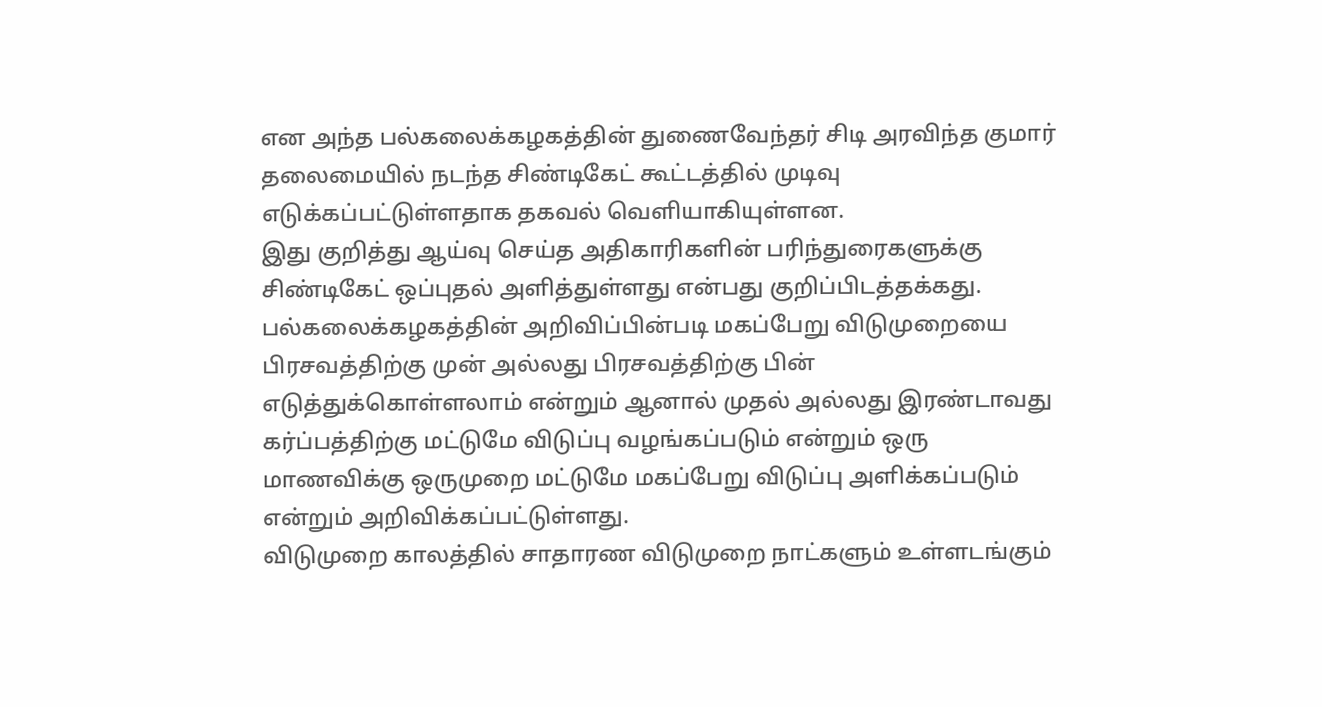என அந்த பல்கலைக்கழகத்தின் துணைவேந்தர் சிடி அரவிந்த குமார் தலைமையில் நடந்த சிண்டிகேட் கூட்டத்தில் முடிவு எடுக்கப்பட்டுள்ளதாக தகவல் வெளியாகியுள்ளன.
இது குறித்து ஆய்வு செய்த அதிகாரிகளின் பரிந்துரைகளுக்கு சிண்டிகேட் ஒப்புதல் அளித்துள்ளது என்பது குறிப்பிடத்தக்கது. பல்கலைக்கழகத்தின் அறிவிப்பின்படி மகப்பேறு விடுமுறையை பிரசவத்திற்கு முன் அல்லது பிரசவத்திற்கு பின் எடுத்துக்கொள்ளலாம் என்றும் ஆனால் முதல் அல்லது இரண்டாவது கர்ப்பத்திற்கு மட்டுமே விடுப்பு வழங்கப்படும் என்றும் ஒரு மாணவிக்கு ஒருமுறை மட்டுமே மகப்பேறு விடுப்பு அளிக்கப்படும் என்றும் அறிவிக்கப்பட்டுள்ளது.
விடுமுறை காலத்தில் சாதாரண விடுமுறை நாட்களும் உள்ளடங்கும்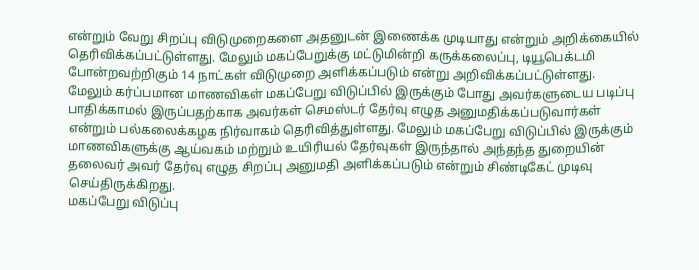என்றும் வேறு சிறப்பு விடுமுறைகளை அதனுடன் இணைக்க முடியாது என்றும் அறிக்கையில் தெரிவிக்கப்பட்டுள்ளது. மேலும் மகப்பேறுக்கு மட்டுமின்றி கருக்கலைப்பு, டியூபெக்டமி போன்றவற்றிகும் 14 நாட்கள் விடுமுறை அளிக்கப்படும் என்று அறிவிக்கப்பட்டுள்ளது.
மேலும் கர்ப்பமான மாணவிகள் மகப்பேறு விடுப்பில் இருக்கும் போது அவர்களுடைய படிப்பு பாதிக்காமல் இருப்பதற்காக அவர்கள் செமஸ்டர் தேர்வு எழுத அனுமதிக்கப்படுவார்கள் என்றும் பல்கலைக்கழக நிர்வாகம் தெரிவித்துள்ளது. மேலும் மகப்பேறு விடுப்பில் இருக்கும் மாணவிகளுக்கு ஆய்வகம் மற்றும் உயிரியல் தேர்வுகள் இருந்தால் அந்தந்த துறையின் தலைவர் அவர் தேர்வு எழுத சிறப்பு அனுமதி அளிக்கப்படும் என்றும் சிண்டிகேட் முடிவு செய்திருக்கிறது.
மகப்பேறு விடுப்பு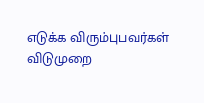எடுக்க விரும்புபவர்கள் விடுமுறை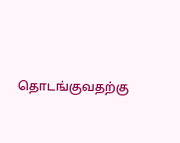தொடங்குவதற்கு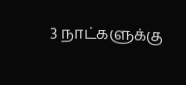3 நாட்களுக்கு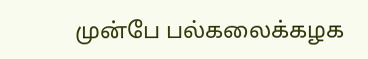முன்பே பல்கலைக்கழக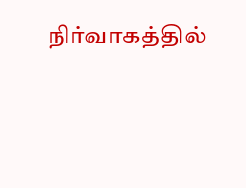நிர்வாகத்தில்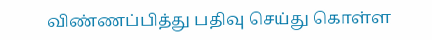விண்ணப்பித்து பதிவு செய்து கொள்ள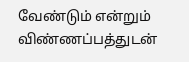வேண்டும் என்றும் விண்ணப்பத்துடன்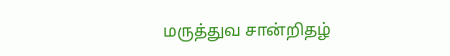மருத்துவ சான்றிதழ்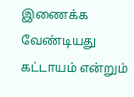இணைக்க வேண்டியது கட்டாயம் என்றும்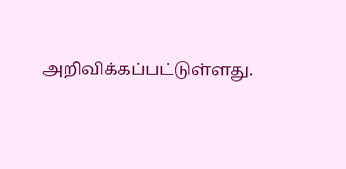அறிவிக்கப்பட்டுள்ளது.